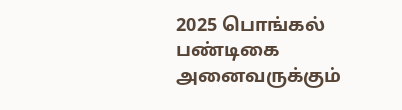2025 பொங்கல் பண்டிகை அனைவருக்கும்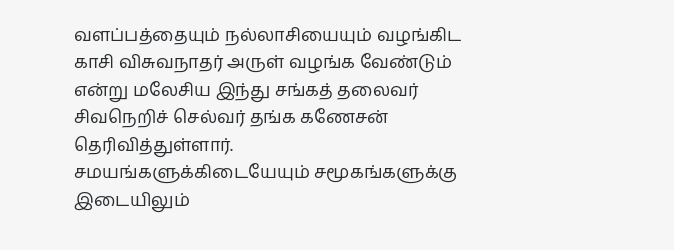வளப்பத்தையும் நல்லாசியையும் வழங்கிட காசி விசுவநாதர் அருள் வழங்க வேண்டும் என்று மலேசிய இந்து சங்கத் தலைவர் சிவநெறிச் செல்வர் தங்க கணேசன் தெரிவித்துள்ளார்.
சமயங்களுக்கிடையேயும் சமூகங்களுக்கு இடையிலும்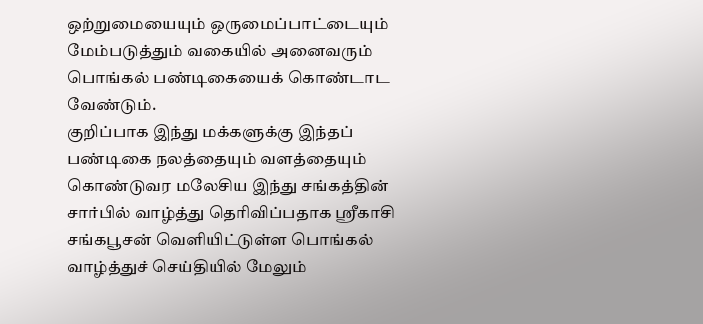ஒற்றுமையையும் ஒருமைப்பாட்டையும் மேம்படுத்தும் வகையில் அனைவரும் பொங்கல் பண்டிகையைக் கொண்டாட வேண்டும்.
குறிப்பாக இந்து மக்களுக்கு இந்தப் பண்டிகை நலத்தையும் வளத்தையும் கொண்டுவர மலேசிய இந்து சங்கத்தின் சார்பில் வாழ்த்து தெரிவிப்பதாக ஸ்ரீகாசி சங்கபூசன் வெளியிட்டுள்ள பொங்கல் வாழ்த்துச் செய்தியில் மேலும்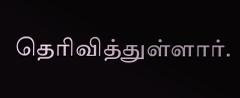தெரிவித்துள்ளார்.